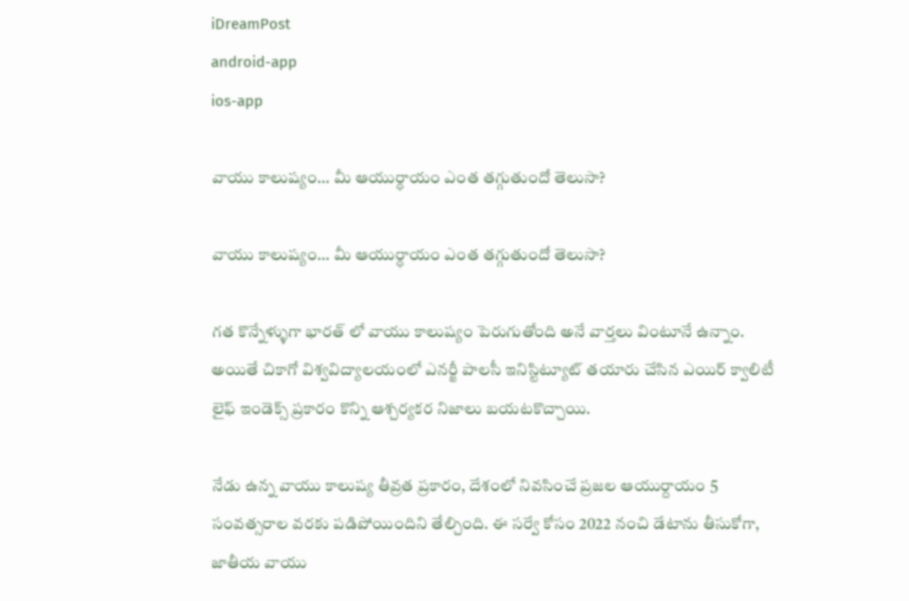iDreamPost
android-app
ios-app

వాయు కాలుష్యం… మీ ఆయుర్ధాయం ఎంత త‌గ్గుతుందో తెలుసా?

వాయు కాలుష్యం… మీ ఆయుర్ధాయం ఎంత త‌గ్గుతుందో తెలుసా?

గత కొన్నేళ్ళుగా భారత్ లో వాయు కాలుష్యం పెరుగుతోంది అనే వార్తలు వింటూనే ఉన్నాం. అయితే చికాగో విశ్వవిద్యాలయంలో ఎనర్జీ పాలసీ ఇనిస్టిట్యూట్ తయారు చేసిన ఎయిర్ క్వాలిటీ లైఫ్ ఇండెక్స్ ప్రకారం కొన్ని ఆశ్చర్యకర నిజాలు బయటకొచ్చాయి.

నేడు ఉన్న వాయు కాలుష్య తీవ్రత ప్రకారం, దేశంలో నివసించే ప్రజల ఆయుర్దాయం 5 సంవత్సరాల వరకు పడిపోయిందిని తేల్చింది. ఈ సర్వే కోసం 2022 నంచి డేటాను తీసుకోగా, జాతీయ వాయు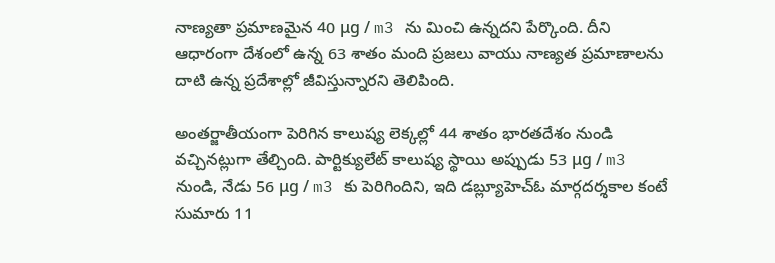నాణ్యతా ప్రమాణమైన 40 μg / m3 ను మించి ఉన్నదని పేర్కొంది. దీని ఆధారంగా దేశంలో ఉన్న 63 శాతం మంది ప్రజలు వాయు నాణ్యత ప్రమాణాలను దాటి ఉన్న ప్రదేశాల్లో జీవిస్తున్నారని తెలిపింది.

అంతర్జాతీయంగా పెరిగిన కాలుష్య లెక్కల్లో 44 శాతం భారతదేశం నుండి వచ్చినట్లుగా తేల్చింది. పార్టిక్యులేట్ కాలుష్య స్థాయి అప్పుడు 53 μg / m3 నుండి, నేడు 56 μg / m3 కు పెరిగిందిని, ఇది డబ్ల్యూహెచ్ఓ మార్గదర్శకాల కంటే సుమారు 11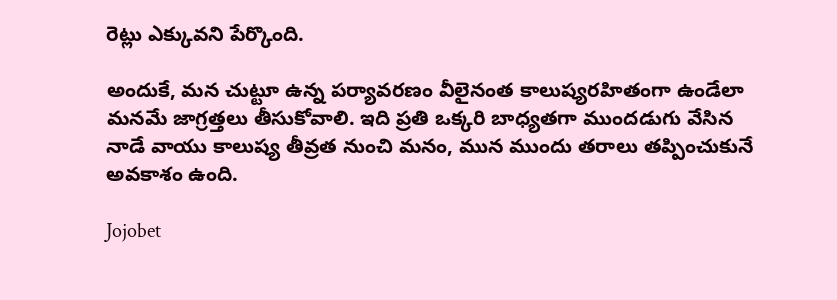రెట్లు ఎక్కువని పేర్కొంది.

అందుకే, మన చుట్టూ ఉన్న పర్యావరణం వీలైనంత కాలుష్యరహితంగా ఉండేలా మనమే జాగ్రత్తలు తీసుకోవాలి. ఇది ప్రతి ఒక్కరి బాధ్యతగా ముందడుగు వేసిన నాడే వాయు కాలుష్య తీవ్రత నుంచి మనం, మున ముందు తరాలు తప్పించుకునే అవకాశం ఉంది.

Jojobet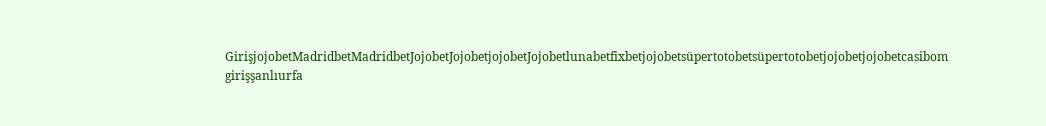GirişjojobetMadridbetMadridbetJojobetJojobetjojobetJojobetlunabetfixbetjojobetsüpertotobetsüpertotobetjojobetjojobetcasibom girişşanlıurfa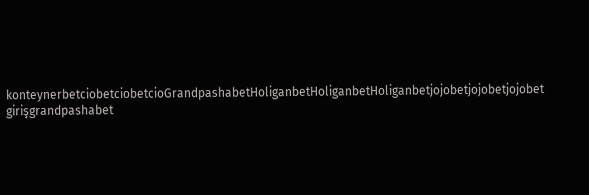konteynerbetciobetciobetcioGrandpashabetHoliganbetHoliganbetHoliganbetjojobetjojobetjojobet girişgrandpashabet